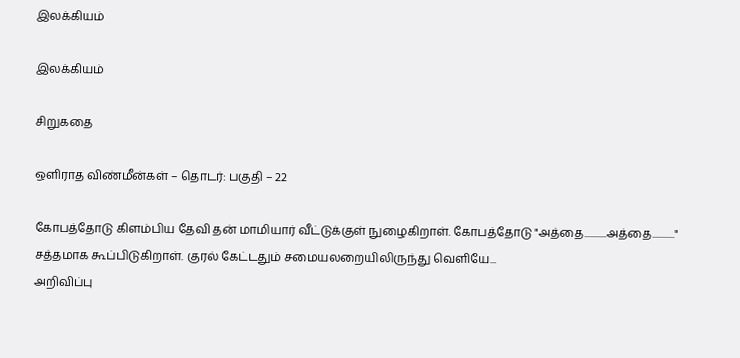இலக்கியம்

இலக்கியம்

சிறுகதை

ஒளிராத விண்மீன்கள் – தொடர்: பகுதி – 22

கோபத்தோடு கிளம்பிய தேவி தன் மாமியார் வீட்டுக்குள் நுழைகிறாள். கோபத்தோடு "அத்தை...........அத்தை..........." சத்தமாக கூப்பிடுகிறாள். குரல் கேட்டதும் சமையலறையிலிருந்து வெளியே...
அறிவிப்பு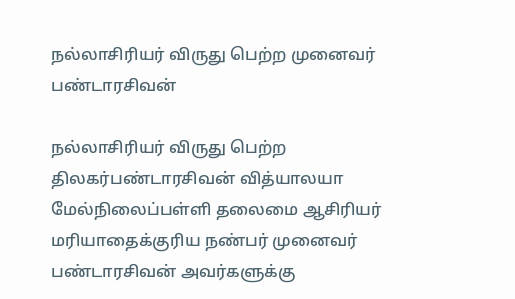நல்லாசிரியர் விருது பெற்ற முனைவர் பண்டாரசிவன்

நல்லாசிரியர் விருது பெற்ற திலகர்பண்டாரசிவன் வித்யாலயா மேல்நிலைப்பள்ளி தலைமை ஆசிரியர் மரியாதைக்குரிய நண்பர் முனைவர் பண்டாரசிவன் அவர்களுக்கு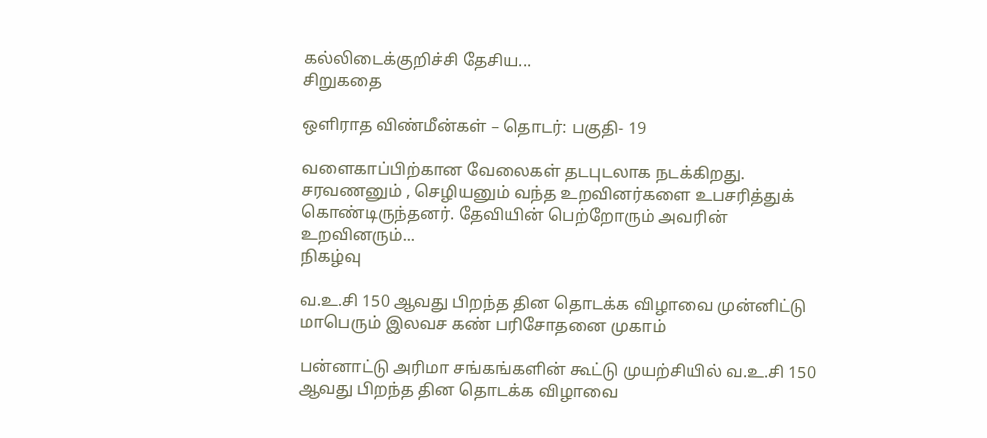கல்லிடைக்குறிச்சி தேசிய...
சிறுகதை

ஒளிராத விண்மீன்கள் – தொடர்: பகுதி- 19

வளைகாப்பிற்கான வேலைகள் தடபுடலாக நடக்கிறது. சரவணனும் , செழியனும் வந்த உறவினர்களை உபசரித்துக் கொண்டிருந்தனர். தேவியின் பெற்றோரும் அவரின் உறவினரும்...
நிகழ்வு

வ.உ.சி 150 ஆவது பிறந்த தின தொடக்க விழாவை முன்னிட்டு மாபெரும் இலவச கண் பரிசோதனை முகாம்

பன்னாட்டு அரிமா சங்கங்களின் கூட்டு முயற்சியில் வ.உ.சி 150 ஆவது பிறந்த தின தொடக்க விழாவை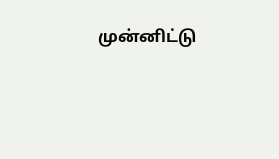முன்னிட்டு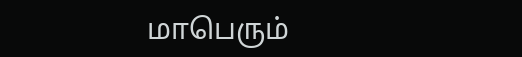மாபெரும்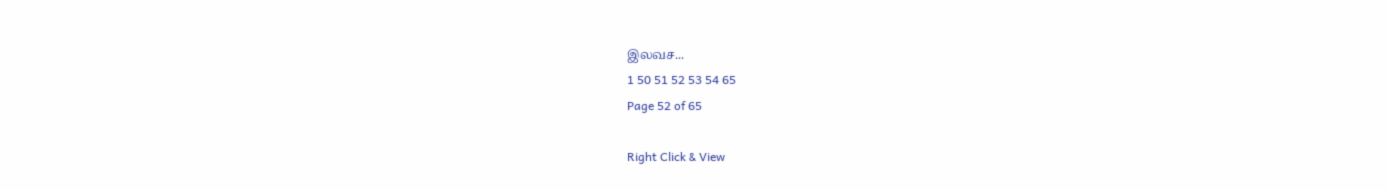இலவச...
1 50 51 52 53 54 65
Page 52 of 65

Right Click & View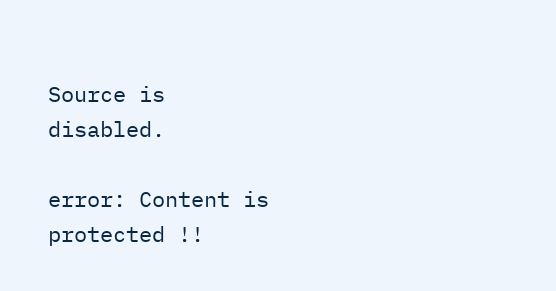Source is disabled.

error: Content is protected !!